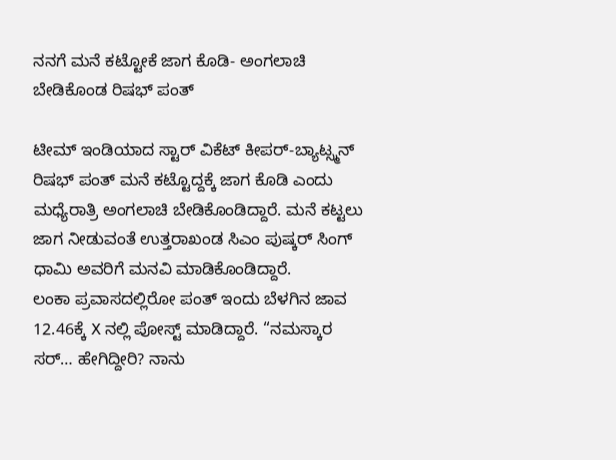ನನಗೆ ಮನೆ ಕಟ್ಟೋಕೆ ಜಾಗ ಕೊಡಿ- ಅಂಗಲಾಚಿ ಬೇಡಿಕೊಂಡ ರಿಷಭ್ ಪಂತ್

ಟೀಮ್ ಇಂಡಿಯಾದ ಸ್ಟಾರ್ ವಿಕೆಟ್ ಕೀಪರ್-ಬ್ಯಾಟ್ಸ್ಮನ್ ರಿಷಭ್ ಪಂತ್ ಮನೆ ಕಟ್ಟೊದ್ದಕ್ಕೆ ಜಾಗ ಕೊಡಿ ಎಂದು ಮಧ್ಯೆರಾತ್ರಿ ಅಂಗಲಾಚಿ ಬೇಡಿಕೊಂಡಿದ್ದಾರೆ. ಮನೆ ಕಟ್ಟಲು ಜಾಗ ನೀಡುವಂತೆ ಉತ್ತರಾಖಂಡ ಸಿಎಂ ಪುಷ್ಕರ್ ಸಿಂಗ್ ಧಾಮಿ ಅವರಿಗೆ ಮನವಿ ಮಾಡಿಕೊಂಡಿದ್ದಾರೆ.
ಲಂಕಾ ಪ್ರವಾಸದಲ್ಲಿರೋ ಪಂತ್ ಇಂದು ಬೆಳಗಿನ ಜಾವ 12.46ಕ್ಕೆ X ನಲ್ಲಿ ಪೋಸ್ಟ್ ಮಾಡಿದ್ದಾರೆ. “ನಮಸ್ಕಾರ ಸರ್… ಹೇಗಿದ್ದೀರಿ? ನಾನು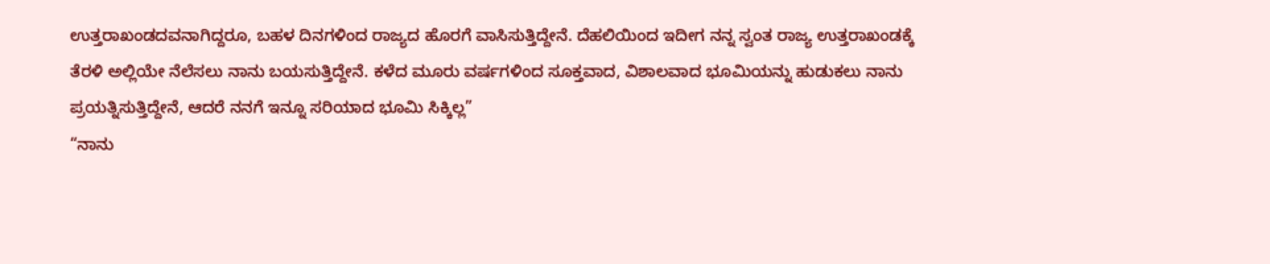ಉತ್ತರಾಖಂಡದವನಾಗಿದ್ದರೂ, ಬಹಳ ದಿನಗಳಿಂದ ರಾಜ್ಯದ ಹೊರಗೆ ವಾಸಿಸುತ್ತಿದ್ದೇನೆ. ದೆಹಲಿಯಿಂದ ಇದೀಗ ನನ್ನ ಸ್ವಂತ ರಾಜ್ಯ ಉತ್ತರಾಖಂಡಕ್ಕೆ ತೆರಳಿ ಅಲ್ಲಿಯೇ ನೆಲೆಸಲು ನಾನು ಬಯಸುತ್ತಿದ್ದೇನೆ. ಕಳೆದ ಮೂರು ವರ್ಷಗಳಿಂದ ಸೂಕ್ತವಾದ, ವಿಶಾಲವಾದ ಭೂಮಿಯನ್ನು ಹುಡುಕಲು ನಾನು ಪ್ರಯತ್ನಿಸುತ್ತಿದ್ದೇನೆ, ಆದರೆ ನನಗೆ ಇನ್ನೂ ಸರಿಯಾದ ಭೂಮಿ ಸಿಕ್ಕಿಲ್ಲ”
“ನಾನು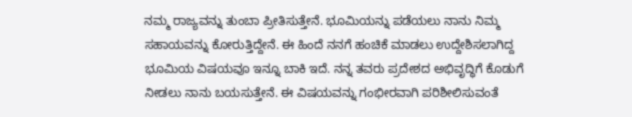ನಮ್ಮ ರಾಜ್ಯವನ್ನು ತುಂಬಾ ಪ್ರೀತಿಸುತ್ತೇನೆ. ಭೂಮಿಯನ್ನು ಪಡೆಯಲು ನಾನು ನಿಮ್ಮ ಸಹಾಯವನ್ನು ಕೋರುತ್ತಿದ್ದೇನೆ. ಈ ಹಿಂದೆ ನನಗೆ ಹಂಚಿಕೆ ಮಾಡಲು ಉದ್ದೇಶಿಸಲಾಗಿದ್ದ ಭೂಮಿಯ ವಿಷಯವೂ ಇನ್ನೂ ಬಾಕಿ ಇದೆ. ನನ್ನ ತವರು ಪ್ರದೇಶದ ಅಭಿವೃದ್ಧಿಗೆ ಕೊಡುಗೆ ನೀಡಲು ನಾನು ಬಯಸುತ್ತೇನೆ. ಈ ವಿಷಯವನ್ನು ಗಂಭೀರವಾಗಿ ಪರಿಶೀಲಿಸುವಂತೆ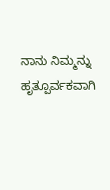ನಾನು ನಿಮ್ಮನ್ನು ಹೃತ್ಪೂರ್ವಕವಾಗಿ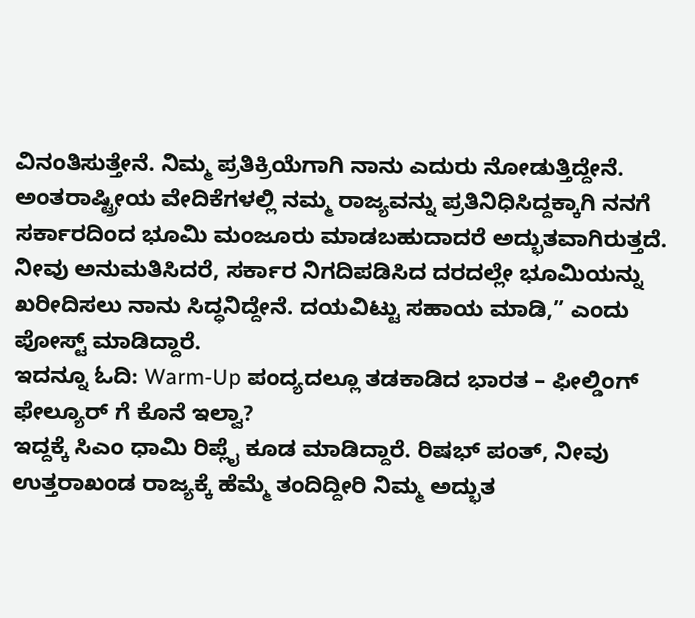ವಿನಂತಿಸುತ್ತೇನೆ. ನಿಮ್ಮ ಪ್ರತಿಕ್ರಿಯೆಗಾಗಿ ನಾನು ಎದುರು ನೋಡುತ್ತಿದ್ದೇನೆ. ಅಂತರಾಷ್ಟ್ರೀಯ ವೇದಿಕೆಗಳಲ್ಲಿ ನಮ್ಮ ರಾಜ್ಯವನ್ನು ಪ್ರತಿನಿಧಿಸಿದ್ದಕ್ಕಾಗಿ ನನಗೆ ಸರ್ಕಾರದಿಂದ ಭೂಮಿ ಮಂಜೂರು ಮಾಡಬಹುದಾದರೆ ಅದ್ಭುತವಾಗಿರುತ್ತದೆ. ನೀವು ಅನುಮತಿಸಿದರೆ, ಸರ್ಕಾರ ನಿಗದಿಪಡಿಸಿದ ದರದಲ್ಲೇ ಭೂಮಿಯನ್ನು ಖರೀದಿಸಲು ನಾನು ಸಿದ್ಧನಿದ್ದೇನೆ. ದಯವಿಟ್ಟು ಸಹಾಯ ಮಾಡಿ,” ಎಂದು ಪೋಸ್ಟ್ ಮಾಡಿದ್ದಾರೆ.
ಇದನ್ನೂ ಓದಿ: Warm-Up ಪಂದ್ಯದಲ್ಲೂ ತಡಕಾಡಿದ ಭಾರತ – ಫೀಲ್ಡಿಂಗ್ ಫೇಲ್ಯೂರ್ ಗೆ ಕೊನೆ ಇಲ್ವಾ?
ಇದ್ದಕ್ಕೆ ಸಿಎಂ ಧಾಮಿ ರಿಪ್ಲೈ ಕೂಡ ಮಾಡಿದ್ದಾರೆ. ರಿಷಭ್ ಪಂತ್, ನೀವು ಉತ್ತರಾಖಂಡ ರಾಜ್ಯಕ್ಕೆ ಹೆಮ್ಮೆ ತಂದಿದ್ದೀರಿ ನಿಮ್ಮ ಅದ್ಭುತ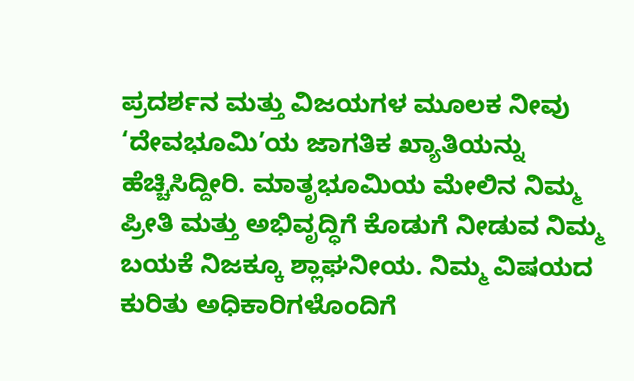ಪ್ರದರ್ಶನ ಮತ್ತು ವಿಜಯಗಳ ಮೂಲಕ ನೀವು ‘ದೇವಭೂಮಿ’ಯ ಜಾಗತಿಕ ಖ್ಯಾತಿಯನ್ನು ಹೆಚ್ಚಿಸಿದ್ದೀರಿ. ಮಾತೃಭೂಮಿಯ ಮೇಲಿನ ನಿಮ್ಮ ಪ್ರೀತಿ ಮತ್ತು ಅಭಿವೃದ್ಧಿಗೆ ಕೊಡುಗೆ ನೀಡುವ ನಿಮ್ಮ ಬಯಕೆ ನಿಜಕ್ಕೂ ಶ್ಲಾಘನೀಯ. ನಿಮ್ಮ ವಿಷಯದ ಕುರಿತು ಅಧಿಕಾರಿಗಳೊಂದಿಗೆ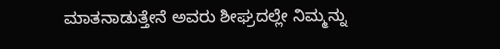ಮಾತನಾಡುತ್ತೇನೆ ಅವರು ಶೀಘ್ರದಲ್ಲೇ ನಿಮ್ಮನ್ನು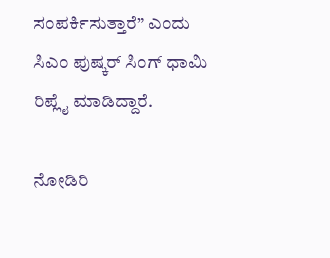ಸಂಪರ್ಕಿಸುತ್ತಾರೆ” ಎಂದು ಸಿಎಂ ಪುಷ್ಕರ್ ಸಿಂಗ್ ಧಾಮಿ ರಿಪ್ಲೈ ಮಾಡಿದ್ದಾರೆ.

ನೋಡಿರಿ